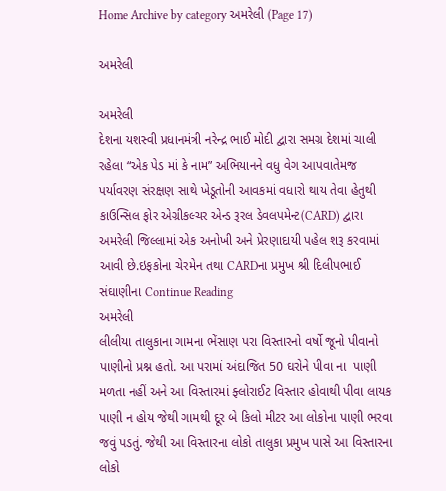Home Archive by category અમરેલી (Page 17)

અમરેલી

અમરેલી
દેશના યશસ્વી પ્રધાનમંત્રી નરેન્દ્ર ભાઈ મોદી દ્વારા સમગ્ર દેશમાં ચાલી રહેલા “એક પેડ માં કે નામ” અભિયાનને વધુ વેગ આપવાતેમજ પર્યાવરણ સંરક્ષણ સાથે ખેડૂતોની આવકમાં વધારો થાય તેવા હેતુથી કાઉન્સિલ ફોર એગ્રીકલ્ચર એન્ડ રૂરલ ડેવલપમેન્ટ(CARD) દ્વારા અમરેલી જિલ્લામાં એક અનોખી અને પ્રેરણાદાયી પહેલ શરૂ કરવામાં આવી છે.ઇફકોના ચેરમેન તથા CARDના પ્રમુખ શ્રી દિલીપભાઈ સંઘાણીના Continue Reading
અમરેલી
લીલીયા તાલુકાના ગામના ભેંસાણ પરા વિસ્તારનો વર્ષો જૂનો પીવાનો પાણીનો પ્રશ્ન હતો. આ પરામાં અંદાજિત 50 ઘરોને પીવા ના  પાણી મળતા નહીં અને આ વિસ્તારમાં ફ્લોરાઈટ વિસ્તાર હોવાથી પીવા લાયક પાણી ન હોય જેથી ગામથી દૂર બે કિલો મીટર આ લોકોના પાણી ભરવા જવું પડતું. જેથી આ વિસ્તારના લોકો તાલુકા પ્રમુખ પાસે આ વિસ્તારના લોકો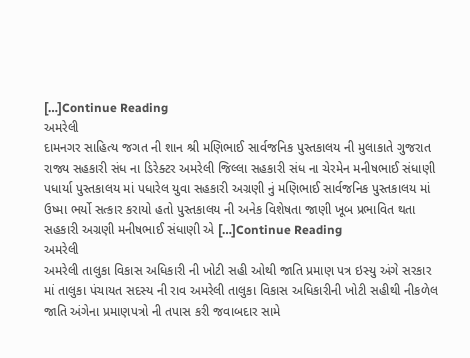[…]Continue Reading
અમરેલી
દામનગર સાહિત્ય જગત ની શાન શ્રી મણિભાઈ સાર્વજનિક પુસ્તકાલય ની મુલાકાતે ગુજરાત રાજ્ય સહકારી સંધ ના ડિરેક્ટર અમરેલી જિલ્લા સહકારી સંધ ના ચેરમેન મનીષભાઈ સંધાણી પધાર્યા પુસ્તકાલય માં પધારેલ યુવા સહકારી અગ્રણી નું મણિભાઈ સાર્વજનિક પુસ્તકાલય માં ઉષ્મા ભર્યો સત્કાર કરાયો હતો પુસ્તકાલય ની અનેક વિશેષતા જાણી ખૂબ પ્રભાવિત થતા સહકારી અગ્રણી મનીષભાઈ સંધાણી એ […]Continue Reading
અમરેલી
અમરેલી તાલુકા વિકાસ અધિકારી ની ખોટી સહી ઓથી જાતિ પ્રમાણ પત્ર ઇસ્યુ અંગે સરકાર માં તાલુકા પંચાયત સદસ્ય ની રાવ અમરેલી તાલુકા વિકાસ અધિકારીની ખોટી સહીથી નીકળેલ જાતિ અંગેના પ્રમાણપત્રો ની તપાસ કરી જવાબદાર સામે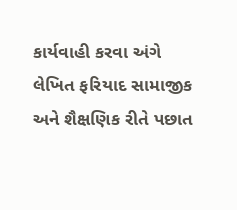કાર્યવાહી કરવા અંગે લેખિત ફરિયાદ સામાજીક અને શૈક્ષણિક રીતે પછાત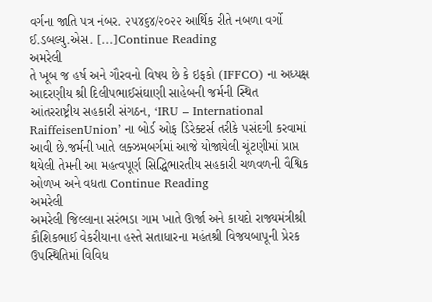વર્ગના જાતિ પત્ર નંબર. ૨૫૪૬૪/૨૦૨૨ આર્થિક રીતે નબળા વર્ગો ઈ.ડબલ્યુ.એસ. […]Continue Reading
અમરેલી
તે ખૂબ જ હર્ષ અને ગૌરવનો વિષય છે કે ઇફકો (IFFCO) ના અધ્યક્ષ આદરણીય શ્રી દિલીપભાઈસંઘાણી સાહેબની જર્મની સ્થિત આંતરરાષ્ટ્રીય સહકારી સંગઠન, ‘IRU – International RaiffeisenUnion’ ના બોર્ડ ઓફ ડિરેક્ટર્સ તરીકે પસંદગી કરવામાં આવી છે.જર્મની ખાતે લક્ઝમબર્ગમાં આજે યોજાયેલી ચૂંટણીમાં પ્રાપ્ત થયેલી તેમની આ મહત્વપૂર્ણ સિદ્ધિભારતીય સહકારી ચળવળની વૈશ્વિક ઓળખ અને વધતા Continue Reading
અમરેલી
અમરેલી જિલ્લાના સરંભડા ગામ ખાતે ઊર્જા અને કાયદો રાજ્યમંત્રીશ્રી કૌશિકભાઈ વેકરીયાના હસ્તે સતાધારના મહંતશ્રી વિજયબાપૂની પ્રેરક ઉપસ્થિતિમાં વિવિધ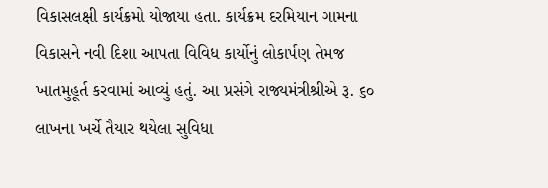વિકાસલક્ષી કાર્યક્રમો યોજાયા હતા. કાર્યક્રમ દરમિયાન ગામના વિકાસને નવી દિશા આપતા વિવિધ કાર્યોનું લોકાર્પણ તેમજ ખાતમુહૂર્ત કરવામાં આવ્યું હતું. આ પ્રસંગે રાજ્યમંત્રીશ્રીએ રૂ. ૬૦ લાખના ખર્ચે તૈયાર થયેલા સુવિધા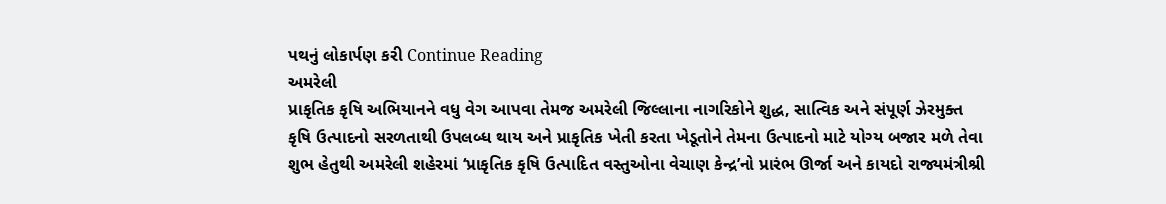પથનું લોકાર્પણ કરી Continue Reading
અમરેલી
પ્રાકૃતિક કૃષિ અભિયાનને વધુ વેગ આપવા તેમજ અમરેલી જિલ્લાના નાગરિકોને શુદ્ધ, સાત્વિક અને સંપૂર્ણ ઝેરમુક્ત કૃષિ ઉત્પાદનો સરળતાથી ઉપલબ્ધ થાય અને પ્રાકૃતિક ખેતી કરતા ખેડૂતોને તેમના ઉત્પાદનો માટે યોગ્ય બજાર મળે તેવા શુભ હેતુથી અમરેલી શહેરમાં ‘પ્રાકૃતિક કૃષિ ઉત્પાદિત વસ્તુઓના વેચાણ કેન્દ્ર’નો પ્રારંભ ઊર્જા અને કાયદો રાજ્યમંત્રીશ્રી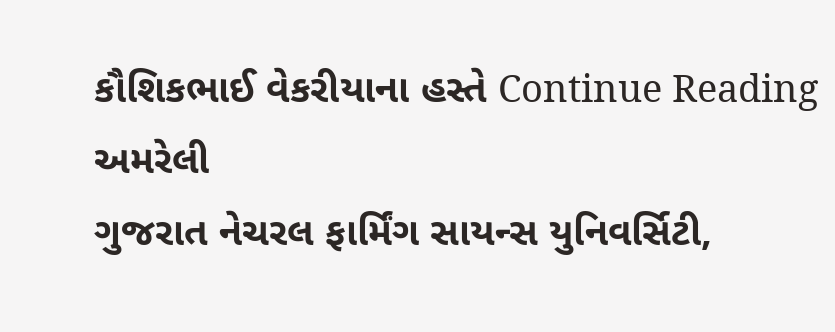કૌશિકભાઈ વેકરીયાના હસ્તે Continue Reading
અમરેલી
ગુજરાત નેચરલ ફાર્મિંગ સાયન્સ યુનિવર્સિટી,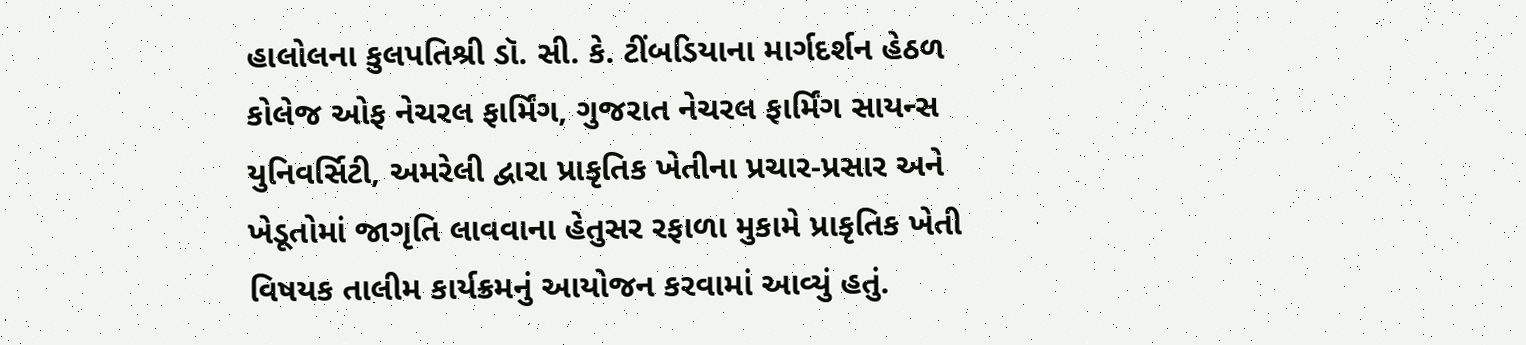હાલોલના કુલપતિશ્રી ડૉ. સી. કે. ટીંબડિયાના માર્ગદર્શન હેઠળ કોલેજ ઓફ નેચરલ ફાર્મિંગ, ગુજરાત નેચરલ ફાર્મિંગ સાયન્સ યુનિવર્સિટી, અમરેલી દ્વારા પ્રાકૃતિક ખેતીના પ્રચાર-પ્રસાર અને ખેડૂતોમાં જાગૃતિ લાવવાના હેતુસર રફાળા મુકામે પ્રાકૃતિક ખેતી વિષયક તાલીમ કાર્યક્રમનું આયોજન કરવામાં આવ્યું હતું.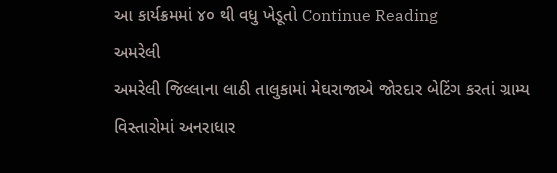આ કાર્યક્રમમાં ૪૦ થી વધુ ખેડૂતો Continue Reading
અમરેલી
અમરેલી જિલ્લાના લાઠી તાલુકામાં મેઘરાજાએ જોરદાર બેટિંગ કરતાં ગ્રામ્ય વિસ્તારોમાં અનરાધાર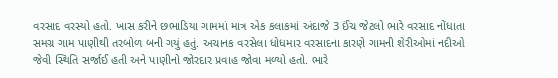વરસાદ વરસ્યો હતો. ખાસ કરીને છભાડિયા ગામમાં માત્ર એક કલાકમાં અંદાજે 3 ઈંચ જેટલો ભારે વરસાદ નોંધાતા સમગ્ર ગામ પાણીથી તરબોળ બની ગયું હતું. અચાનક વરસેલા ધોધમાર વરસાદના કારણે ગામની શેરીઓમાં નદીઓ જેવી સ્થિતિ સર્જાઈ હતી અને પાણીનો જોરદાર પ્રવાહ જોવા મળ્યો હતો. ભારે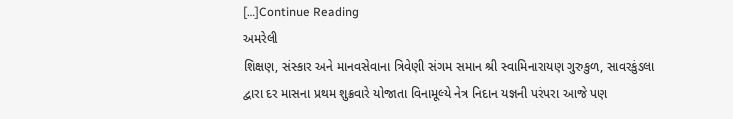[…]Continue Reading
અમરેલી
શિક્ષણ, સંસ્કાર અને માનવસેવાના ત્રિવેણી સંગમ સમાન શ્રી સ્વામિનારાયણ ગુરુકુળ, સાવરકુંડલા દ્વારા દર માસના પ્રથમ શુક્રવારે યોજાતા વિનામૂલ્યે નેત્ર નિદાન યજ્ઞની પરંપરા આજે પણ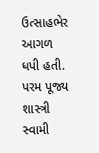ઉત્સાહભેર આગળ ધપી હતી. પરમ પૂજ્ય શાસ્ત્રી સ્વામી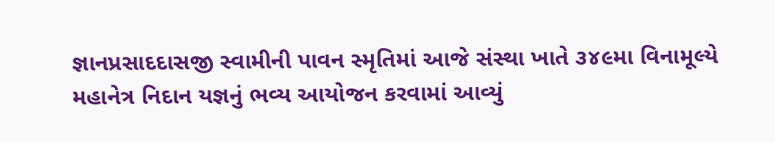જ્ઞાનપ્રસાદદાસજી સ્વામીની પાવન સ્મૃતિમાં આજે સંસ્થા ખાતે ૩૪૯મા વિનામૂલ્યે મહાનેત્ર નિદાન યજ્ઞનું ભવ્ય આયોજન કરવામાં આવ્યું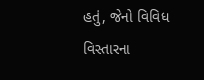હતું, જેનો વિવિધ વિસ્તારના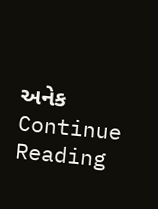અનેક Continue Reading